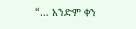“… አንድም ቀን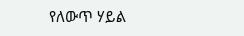የለውጥ ሃይል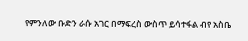የምንለው ቡድን ራሱ አገር በማፍረስ ውስጥ ይሳተፋል ብየ አስቤ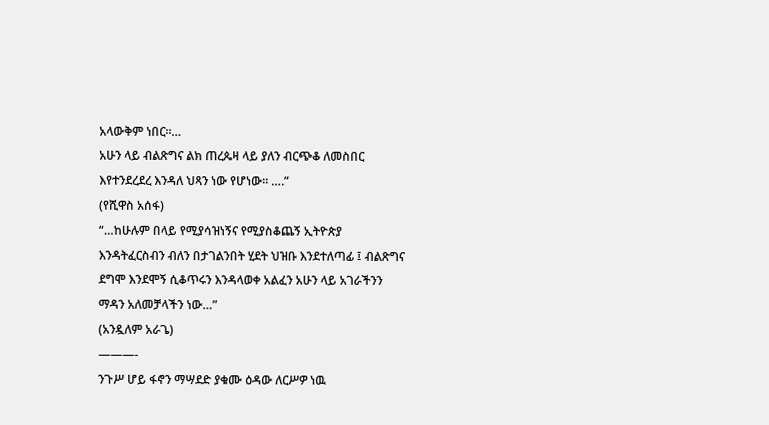አላውቅም ነበር።…
አሁን ላይ ብልጽግና ልክ ጠረጴዛ ላይ ያለን ብርጭቆ ለመስበር እየተንደረደረ እንዳለ ህጻን ነው የሆነው። ….”
(የሺዋስ አሰፋ)
“…ከሁሉም በላይ የሚያሳዝነኝና የሚያስቆጨኝ ኢትዮጵያ እንዳትፈርስብን ብለን በታገልንበት ሂደት ህዝቡ እንደተለጣፊ ፤ ብልጽግና ደግሞ እንደሞኝ ሲቆጥሩን እንዳላወቀ አልፈን አሁን ላይ አገራችንን ማዳን አለመቻላችን ነው…”
(አንዷለም አራጌ)
———-
ንጉሥ ሆይ ፋኖን ማሣደድ ያቁሙ ዕዳው ለርሥዎ ነዉ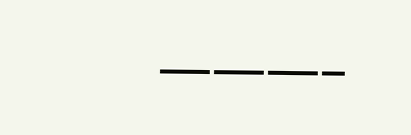———–